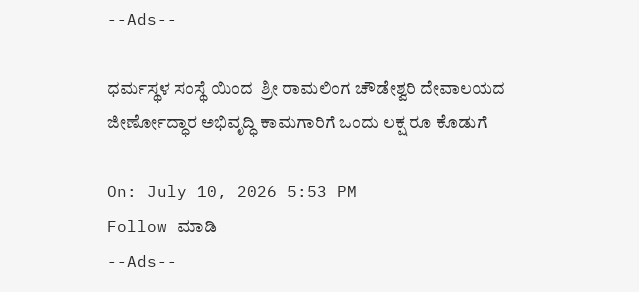--Ads--

ಧರ್ಮಸ್ಥಳ ಸಂಸ್ಥೆ ಯಿಂದ  ಶ್ರೀ ರಾಮಲಿಂಗ ಚೌಡೇಶ್ವರಿ ದೇವಾಲಯದ ಜೀರ್ಣೋದ್ಧಾರ ಅಭಿವೃದ್ಧಿ ಕಾಮಗಾರಿಗೆ ಒಂದು ಲಕ್ಷ ರೂ ಕೊಡುಗೆ

On: July 10, 2026 5:53 PM
Follow ಮಾಡಿ
--Ads--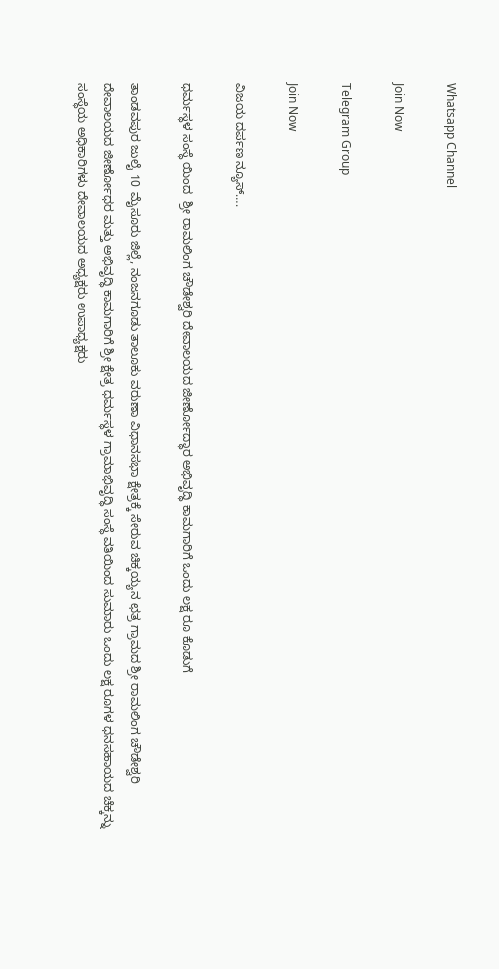Whatsapp Channel

Join Now

Telegram Group

Join Now

ವಿಜಯ ದರ್ಪಣ ನ್ಯೂಸ್….

ಧರ್ಮಸ್ಥಳ ಸಂಸ್ಥೆ ಯಿಂದ  ಶ್ರೀ ರಾಮಲಿಂಗ ಚೌಡೇಶ್ವರಿ ದೇವಾಲಯದ ಜೀರ್ಣೋದ್ಧಾರ ಅಭಿವೃದ್ಧಿ ಕಾಮಗಾರಿಗೆ ಒಂದು ಲಕ್ಷ ರೂ ಕೊಡುಗೆ

ತಾಂಡವಪುರ ಜುಲೈ 10 ಮೈಸೂರು ಜಿಲ್ಲೆ, ನಂಜನಗೂಡು ತಾಲೂಕು ವರುಣಾ ವಿಧಾನಸಭಾ ಕ್ಷೇತ್ರಕ್ಕೆ ಸೇರುವ ಚಿಕ್ಕಯ್ಯನ ಛತ್ರ ಗ್ರಾಮದ ಶ್ರೀ ರಾಮಲಿಂಗ ಚೌಡೇಶ್ವರಿ ದೇವಾಲಯದ ಜೀರ್ಣೋಧರ ಮತ್ತು ಅಭಿವೃದ್ಧಿ ಕಾಮಗಾರಿಗೆ ಶ್ರೀ ಕ್ಷೇತ್ರ ಧರ್ಮಸ್ಥಳ ಗ್ರಾಮಾಭಿವೃದ್ಧಿ ಸಂಸ್ಥೆ ವತಿಯಿಂದ ಸುಮಾರು ಒಂದು ಲಕ್ಷ ರೂಗಳ ಧನಸಹಾಯದ ಚೆಕ್ಕನ್ನು ಸಂಸ್ಥೆಯ ಅಧಿಕಾರಿಗಳು ದೇವಾಲಯದ ಅಧ್ಯಕ್ಷರು ಉಪಾಧ್ಯಕ್ಷರು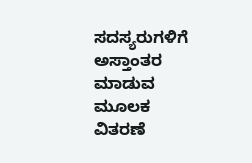ಸದಸ್ಯರುಗಳಿಗೆ ಅಸ್ತಾಂತರ ಮಾಡುವ ಮೂಲಕ ವಿತರಣೆ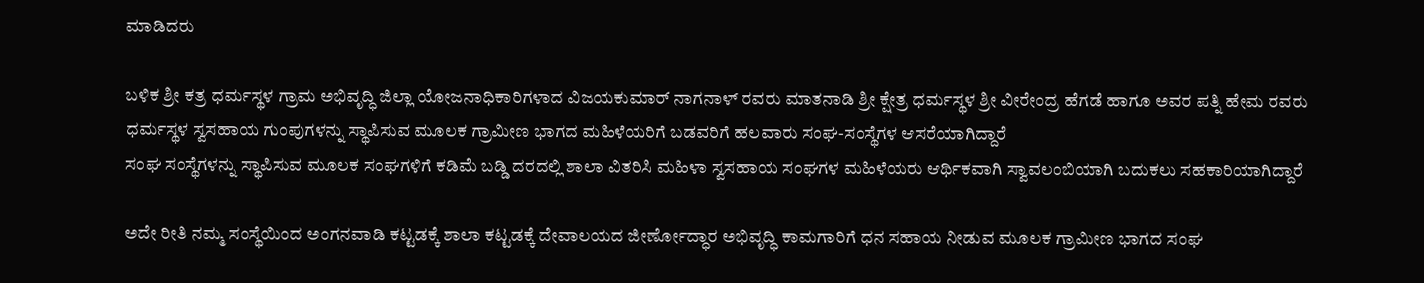ಮಾಡಿದರು

ಬಳಿಕ ಶ್ರೀ ಕತ್ರ ಧರ್ಮಸ್ಥಳ ಗ್ರಾಮ ಅಭಿವೃದ್ಧಿ ಜಿಲ್ಲಾ ಯೋಜನಾಧಿಕಾರಿಗಳಾದ ವಿಜಯಕುಮಾರ್ ನಾಗನಾಳ್ ರವರು ಮಾತನಾಡಿ ಶ್ರೀ ಕ್ಷೇತ್ರ ಧರ್ಮಸ್ಥಳ ಶ್ರೀ ವೀರೇಂದ್ರ ಹೆಗಡೆ ಹಾಗೂ ಅವರ ಪತ್ನಿ ಹೇಮ ರವರು ಧರ್ಮಸ್ಥಳ ಸ್ವಸಹಾಯ ಗುಂಪುಗಳನ್ನು ಸ್ಥಾಪಿಸುವ ಮೂಲಕ ಗ್ರಾಮೀಣ ಭಾಗದ ಮಹಿಳೆಯರಿಗೆ ಬಡವರಿಗೆ ಹಲವಾರು ಸಂಘ-ಸಂಸ್ಥೆಗಳ ಆಸರೆಯಾಗಿದ್ದಾರೆ
ಸಂಘ ಸಂಸ್ಥೆಗಳನ್ನು ಸ್ಥಾಪಿಸುವ ಮೂಲಕ ಸಂಘಗಳಿಗೆ ಕಡಿಮೆ ಬಡ್ಡಿ ದರದಲ್ಲಿ ಶಾಲಾ ವಿತರಿಸಿ ಮಹಿಳಾ ಸ್ವಸಹಾಯ ಸಂಘಗಳ ಮಹಿಳೆಯರು ಆರ್ಥಿಕವಾಗಿ ಸ್ವಾವಲಂಬಿಯಾಗಿ ಬದುಕಲು ಸಹಕಾರಿಯಾಗಿದ್ದಾರೆ

ಅದೇ ರೀತಿ ನಮ್ಮ ಸಂಸ್ಥೆಯಿಂದ ಅಂಗನವಾಡಿ ಕಟ್ಟಡಕ್ಕೆ ಶಾಲಾ ಕಟ್ಟಡಕ್ಕೆ ದೇವಾಲಯದ ಜೀರ್ಣೋದ್ಧಾರ ಅಭಿವೃದ್ಧಿ ಕಾಮಗಾರಿಗೆ ಧನ ಸಹಾಯ ನೀಡುವ ಮೂಲಕ ಗ್ರಾಮೀಣ ಭಾಗದ ಸಂಘ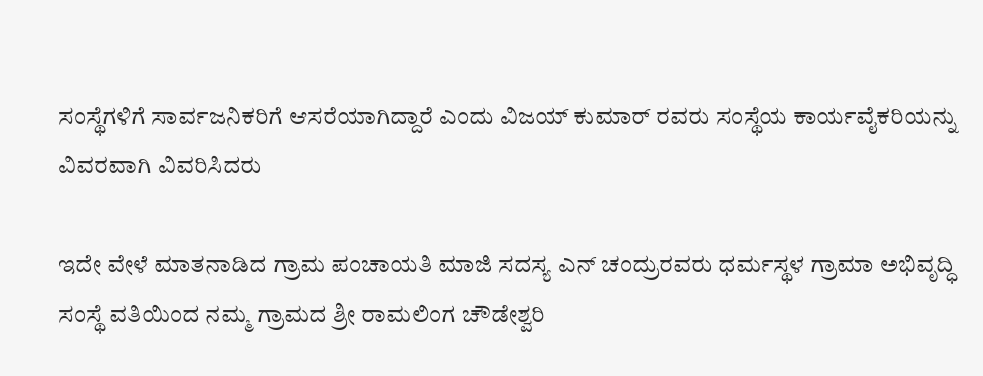ಸಂಸ್ಥೆಗಳಿಗೆ ಸಾರ್ವಜನಿಕರಿಗೆ ಆಸರೆಯಾಗಿದ್ದಾರೆ ಎಂದು ವಿಜಯ್ ಕುಮಾರ್ ರವರು ಸಂಸ್ಥೆಯ ಕಾರ್ಯವೈಕರಿಯನ್ನು ವಿವರವಾಗಿ ವಿವರಿಸಿದರು

ಇದೇ ವೇಳೆ ಮಾತನಾಡಿದ ಗ್ರಾಮ ಪಂಚಾಯತಿ ಮಾಜಿ ಸದಸ್ಯ ಎನ್ ಚಂದ್ರುರವರು ಧರ್ಮಸ್ಥಳ ಗ್ರಾಮಾ ಅಭಿವೃದ್ಧಿ ಸಂಸ್ಥೆ ವತಿಯಿಂದ ನಮ್ಮ ಗ್ರಾಮದ ಶ್ರೀ ರಾಮಲಿಂಗ ಚೌಡೇಶ್ವರಿ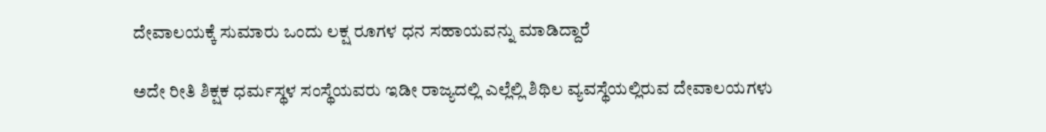ದೇವಾಲಯಕ್ಕೆ ಸುಮಾರು ಒಂದು ಲಕ್ಷ ರೂಗಳ ಧನ ಸಹಾಯವನ್ನು ಮಾಡಿದ್ದಾರೆ

ಅದೇ ರೀತಿ ಶಿಕ್ಷಕ ಧರ್ಮಸ್ಥಳ ಸಂಸ್ಥೆಯವರು ಇಡೀ ರಾಜ್ಯದಲ್ಲಿ ಎಲ್ಲೆಲ್ಲಿ ಶಿಥಿಲ ವ್ಯವಸ್ಥೆಯಲ್ಲಿರುವ ದೇವಾಲಯಗಳು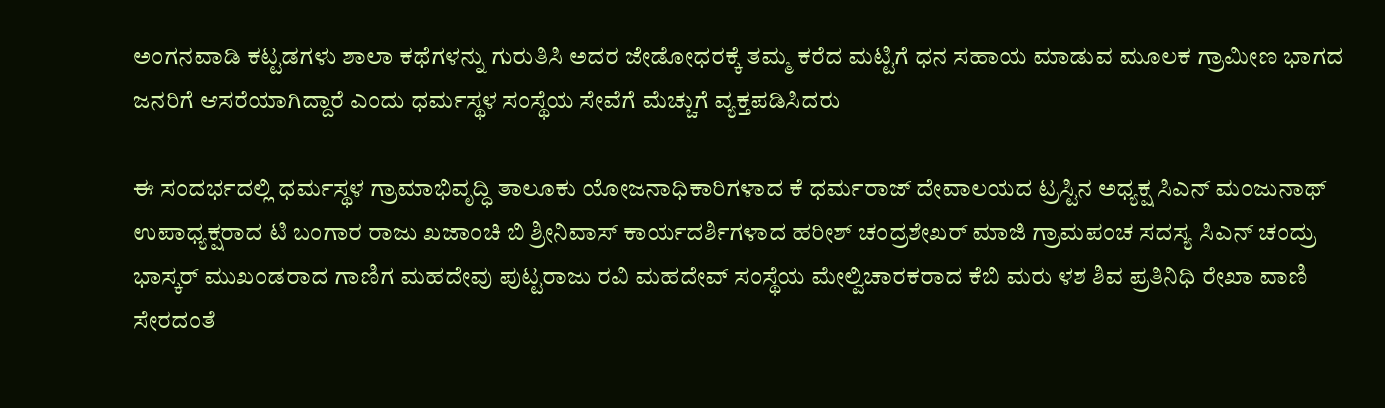ಅಂಗನವಾಡಿ ಕಟ್ಟಡಗಳು ಶಾಲಾ ಕಥೆಗಳನ್ನು ಗುರುತಿಸಿ ಅದರ ಜೇಡೋಧರಕ್ಕೆ ತಮ್ಮ ಕರೆದ ಮಟ್ಟಿಗೆ ಧನ ಸಹಾಯ ಮಾಡುವ ಮೂಲಕ ಗ್ರಾಮೀಣ ಭಾಗದ ಜನರಿಗೆ ಆಸರೆಯಾಗಿದ್ದಾರೆ ಎಂದು ಧರ್ಮಸ್ಥಳ ಸಂಸ್ಥೆಯ ಸೇವೆಗೆ ಮೆಚ್ಚುಗೆ ವ್ಯಕ್ತಪಡಿಸಿದರು

ಈ ಸಂದರ್ಭದಲ್ಲಿ ಧರ್ಮಸ್ಥಳ ಗ್ರಾಮಾಭಿವೃದ್ಧಿ ತಾಲೂಕು ಯೋಜನಾಧಿಕಾರಿಗಳಾದ ಕೆ ಧರ್ಮರಾಜ್ ದೇವಾಲಯದ ಟ್ರಸ್ಟಿನ ಅಧ್ಯಕ್ಷ ಸಿಎನ್ ಮಂಜುನಾಥ್ ಉಪಾಧ್ಯಕ್ಷರಾದ ಟಿ ಬಂಗಾರ ರಾಜು ಖಜಾಂಚಿ ಬಿ ಶ್ರೀನಿವಾಸ್ ಕಾರ್ಯದರ್ಶಿಗಳಾದ ಹರೀಶ್ ಚಂದ್ರಶೇಖರ್ ಮಾಜಿ ಗ್ರಾಮಪಂಚ ಸದಸ್ಯ ಸಿಎನ್ ಚಂದ್ರು ಭಾಸ್ಕರ್ ಮುಖಂಡರಾದ ಗಾಣಿಗ ಮಹದೇವು ಪುಟ್ಟರಾಜು ರವಿ ಮಹದೇವ್ ಸಂಸ್ಥೆಯ ಮೇಲ್ವಿಚಾರಕರಾದ ಕೆಬಿ ಮರು ಳಶ ಶಿವ ಪ್ರತಿನಿಧಿ ರೇಖಾ ವಾಣಿ ಸೇರದಂತೆ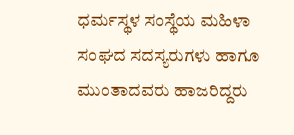ಧರ್ಮಸ್ಥಳ ಸಂಸ್ಥೆಯ ಮಹಿಳಾ ಸಂಘದ ಸದಸ್ಯರುಗಳು ಹಾಗೂ ಮುಂತಾದವರು ಹಾಜರಿದ್ದರು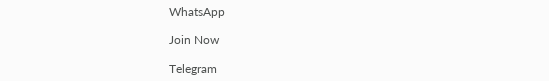WhatsApp

Join Now

Telegram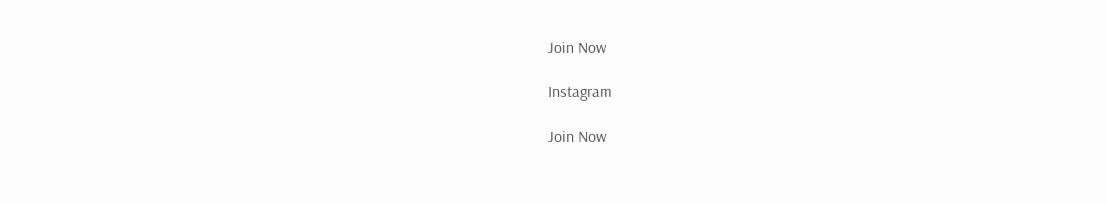Join Now

Instagram

Join Now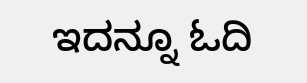ಇದನ್ನೂ ಓದಿ